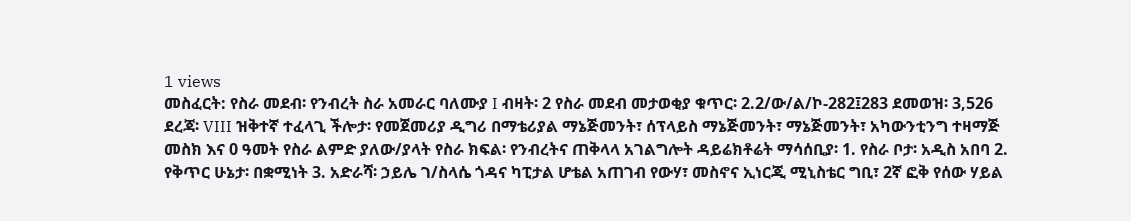1 views
መስፈርት: የስራ መደብ፡ የንብረት ስራ አመራር ባለሙያ I ብዛት፡ 2 የስራ መደብ መታወቂያ ቁጥር፡ 2.2/ው/ል/ኮ-282፤283 ደመወዝ፡ 3,526 ደረጃ፡ VIII ዝቅተኛ ተፈላጊ ችሎታ፡ የመጀመሪያ ዲግሪ በማቴሪያል ማኔጅመንት፣ ሰፕላይስ ማኔጅመንት፣ ማኔጅመንት፣ አካውንቲንግ ተዛማጅ መስክ እና 0 ዓመት የስራ ልምድ ያለው/ያላት የስራ ክፍል፡ የንብረትና ጠቅላላ አገልግሎት ዳይሬክቶሬት ማሳሰቢያ፡ 1. የስራ ቦታ፡ አዲስ አበባ 2. የቅጥር ሁኔታ፡ በቋሚነት 3. አድራሻ፡ ኃይሌ ገ/ስላሴ ጎዳና ካፒታል ሆቴል አጠገብ የውሃ፣ መስኖና ኢነርጂ ሚኒስቴር ግቢ፣ 2ኛ ፎቅ የሰው ሃይል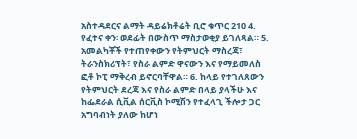አስተዳደርና ልማት ዳይሬክቶሬት ቢሮ ቁጥር 210 4. የፈተና ቀን፡ ወደፊት በውስጥ ማስታወቂያ ይገለጻል። 5. አመልካቾች የተጠየቀውን የትምህርት ማስረጃ፣ ትራንስክሪፕት፣ የስራ ልምድ ዋናውን እና የማይመለስ ፎቶ ኮፒ ማቅረብ ይኖርባቸዋል። 6. ከላይ የተገለጸውን የትምህርት ደረጃ እና የስራ ልምድ በላይ ያላችሁ እና ከፌደራል ሲቪል ሰርቪስ ኮሚሽን የተፈላጊ ችሎታ ጋር አግባብነት ያለው ከሆነ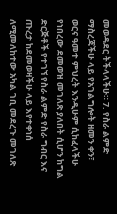መወዳደር ትችላላችሁ። 7. የስራ ልምድ ማስረጃችሁ ላይ የአገልግሎት ዘመን ቀን፣ ወርና ዓመተ ምህረት እንዲሁም ሲከፈላችሁ የነበረው ደመወዝ መገለጽ ያለበት ሲሆን ከግል ድርጅቶች የተገኘ የስራ ልምድ የስራ ግብር እና ጡረታ ከደመወዛችሁ ላይ እየተቀነሰ ለሚመለከተው አካል ገቢ መደረጉ መገለጽ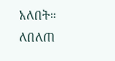አለበት። ለበለጠ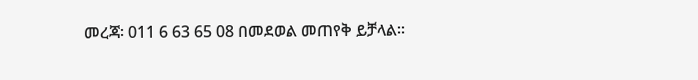መረጃ፡ 011 6 63 65 08 በመደወል መጠየቅ ይቻላል።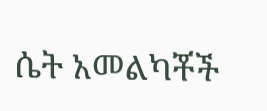ሴት አመልካቾች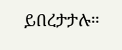ይበረታታሉ።